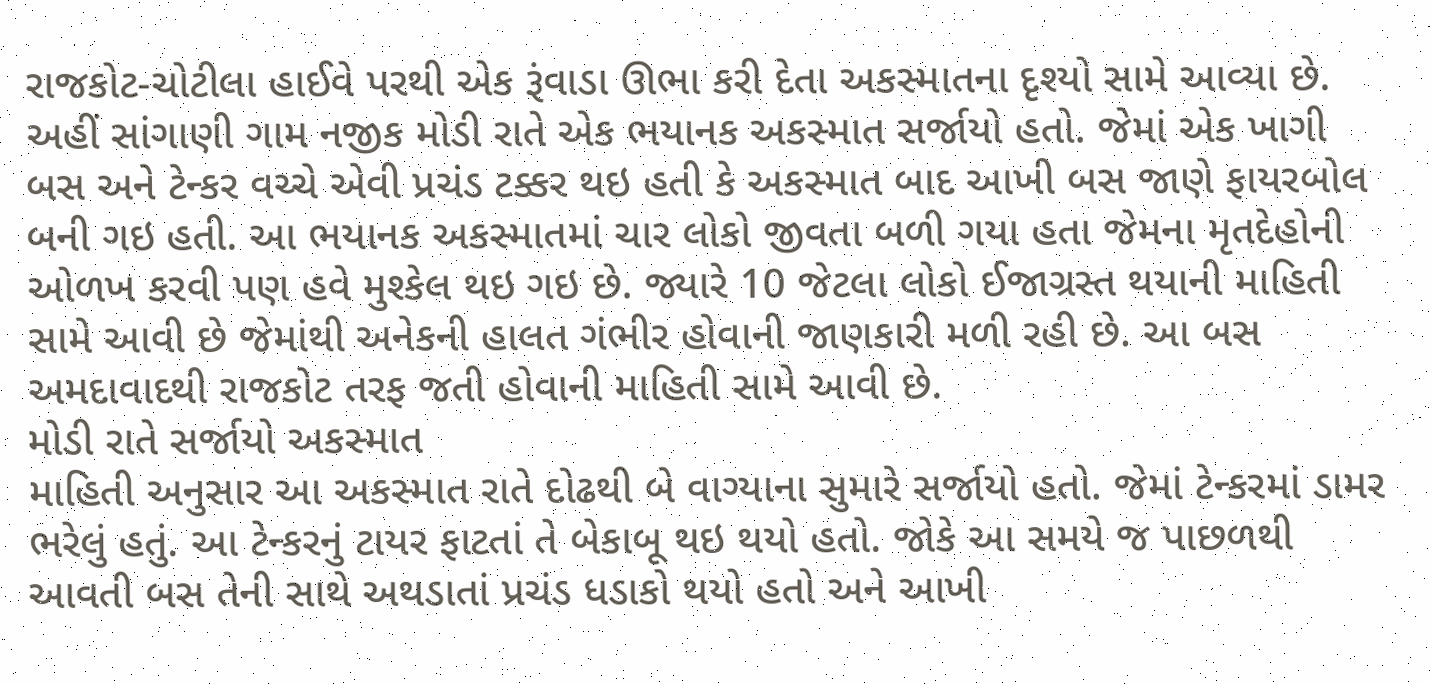રાજકોટ-ચોટીલા હાઈવે પરથી એક રૂંવાડા ઊભા કરી દેતા અકસ્માતના દૃશ્યો સામે આવ્યા છે. અહીં સાંગાણી ગામ નજીક મોડી રાતે એક ભયાનક અકસ્માત સર્જાયો હતો. જેમાં એક ખાગી બસ અને ટેન્કર વચ્ચે એવી પ્રચંડ ટક્કર થઇ હતી કે અકસ્માત બાદ આખી બસ જાણે ફાયરબોલ બની ગઇ હતી. આ ભયાનક અકસ્માતમાં ચાર લોકો જીવતા બળી ગયા હતા જેમના મૃતદેહોની ઓળખ કરવી પણ હવે મુશ્કેલ થઇ ગઇ છે. જ્યારે 10 જેટલા લોકો ઈજાગ્રસ્ત થયાની માહિતી સામે આવી છે જેમાંથી અનેકની હાલત ગંભીર હોવાની જાણકારી મળી રહી છે. આ બસ અમદાવાદથી રાજકોટ તરફ જતી હોવાની માહિતી સામે આવી છે.
મોડી રાતે સર્જાયો અકસ્માત
માહિતી અનુસાર આ અકસ્માત રાતે દોઢથી બે વાગ્યાના સુમારે સર્જાયો હતો. જેમાં ટેન્કરમાં ડામર ભરેલું હતું. આ ટેન્કરનું ટાયર ફાટતાં તે બેકાબૂ થઇ થયો હતો. જોકે આ સમયે જ પાછળથી આવતી બસ તેની સાથે અથડાતાં પ્રચંડ ધડાકો થયો હતો અને આખી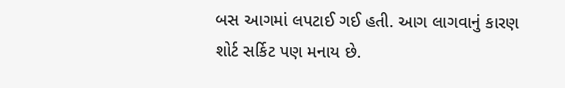બસ આગમાં લપટાઈ ગઈ હતી. આગ લાગવાનું કારણ શોર્ટ સર્કિટ પણ મનાય છે.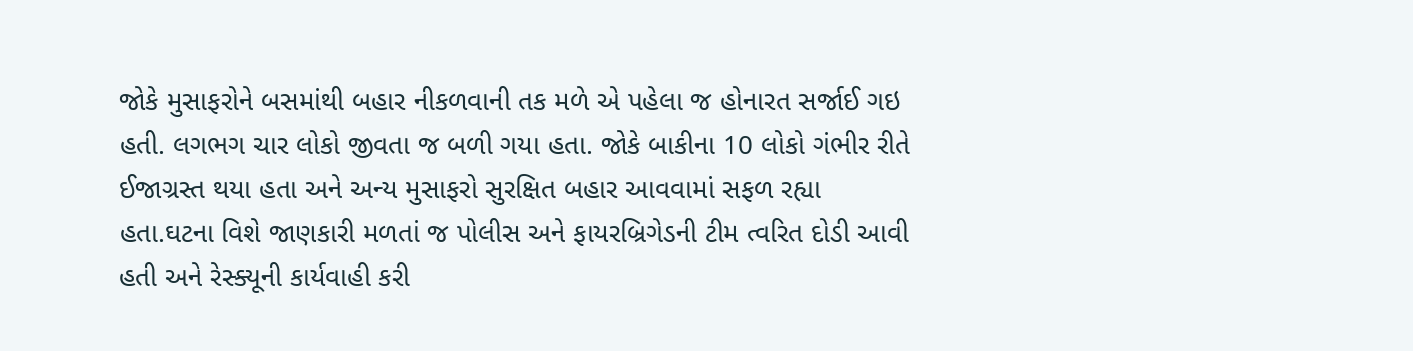જોકે મુસાફરોને બસમાંથી બહાર નીકળવાની તક મળે એ પહેલા જ હોનારત સર્જાઈ ગઇ હતી. લગભગ ચાર લોકો જીવતા જ બળી ગયા હતા. જોકે બાકીના 10 લોકો ગંભીર રીતે ઈજાગ્રસ્ત થયા હતા અને અન્ય મુસાફરો સુરક્ષિત બહાર આવવામાં સફળ રહ્યા હતા.ઘટના વિશે જાણકારી મળતાં જ પોલીસ અને ફાયરબ્રિગેડની ટીમ ત્વરિત દોડી આવી હતી અને રેસ્ક્યૂની કાર્યવાહી કરી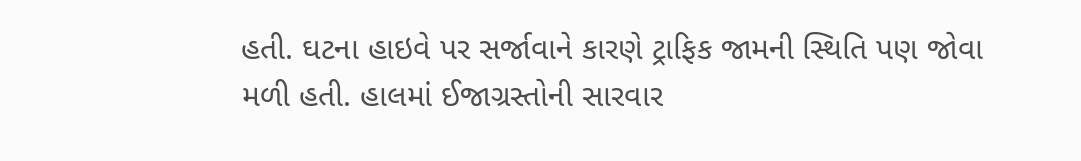હતી. ઘટના હાઇવે પર સર્જાવાને કારણે ટ્રાફિક જામની સ્થિતિ પણ જોવા મળી હતી. હાલમાં ઈજાગ્રસ્તોની સારવાર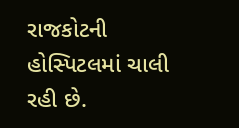રાજકોટની હોસ્પિટલમાં ચાલી રહી છે.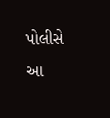પોલીસે આ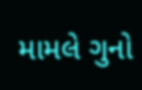મામલે ગુનો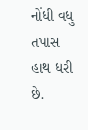નોંધી વધુ તપાસ હાથ ધરી છે.